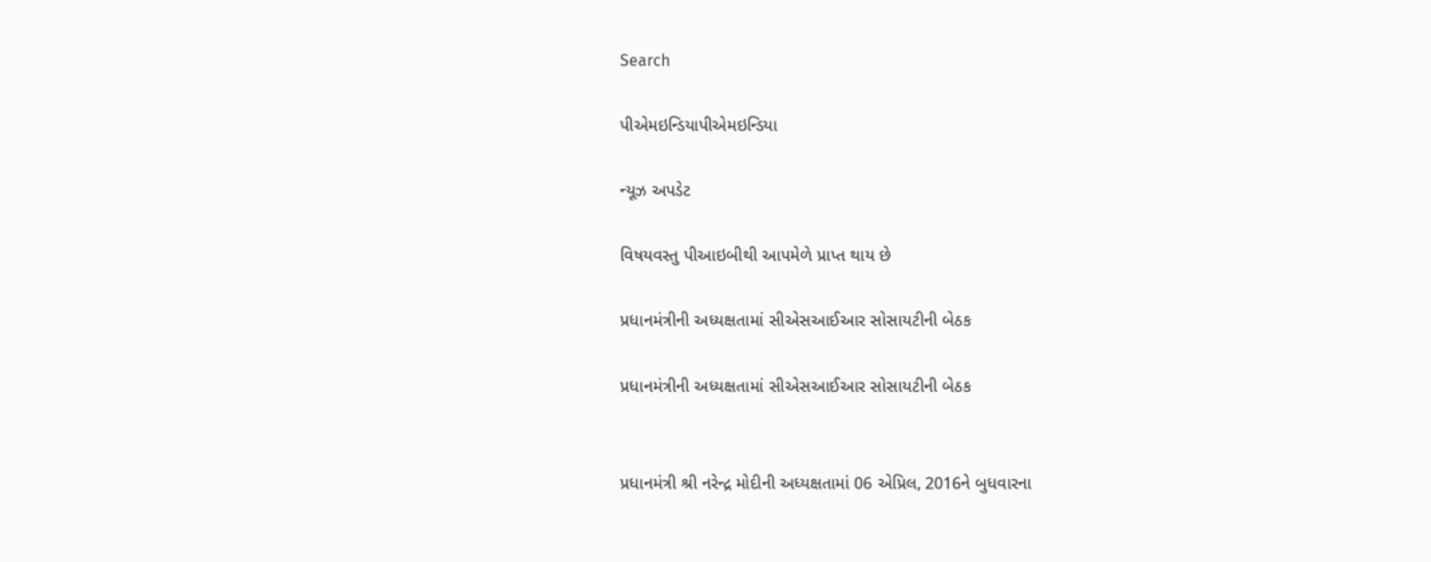Search

પીએમઇન્ડિયાપીએમઇન્ડિયા

ન્યૂઝ અપડેટ

વિષયવસ્તુ પીઆઇબીથી આપમેળે પ્રાપ્ત થાય છે

પ્રધાનમંત્રીની અધ્યક્ષતામાં સીએસઆઈઆર સોસાયટીની બેઠક

પ્રધાનમંત્રીની અધ્યક્ષતામાં સીએસઆઈઆર સોસાયટીની બેઠક


પ્રધાનમંત્રી શ્રી નરેન્દ્ર મોદીની અધ્યક્ષતામાં 06 એપ્રિલ, 2016ને બુધવારના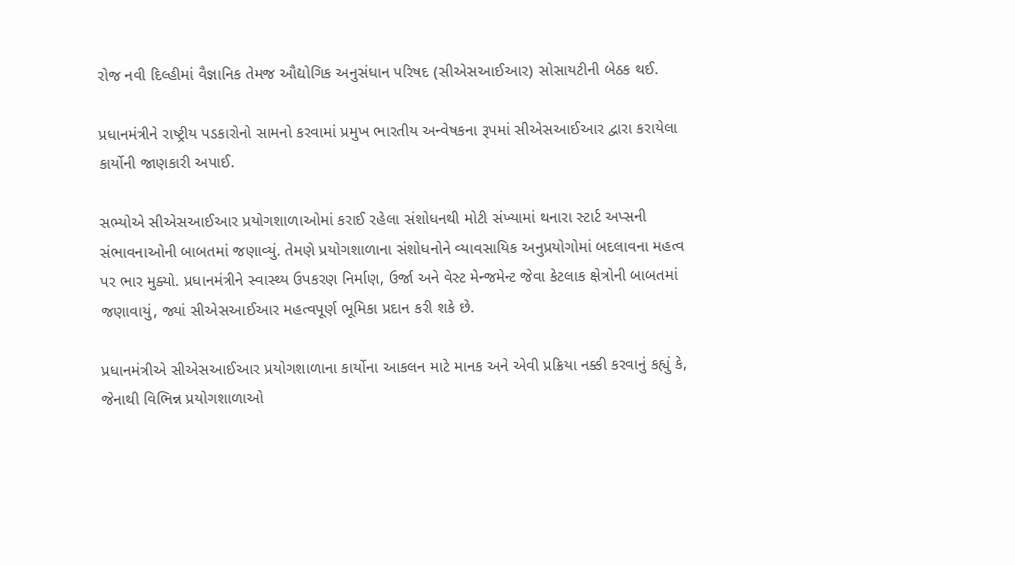રોજ નવી દિલ્હીમાં વૈજ્ઞાનિક તેમજ ઔદ્યોગિક અનુસંધાન પરિષદ (સીએસઆઈઆર) સોસાયટીની બેઠક થઈ.

પ્રધાનમંત્રીને રાષ્ટ્રીય પડકારોનો સામનો કરવામાં પ્રમુખ ભારતીય અન્વેષકના રૂપમાં સીએસઆઈઆર દ્વારા કરાયેલા કાર્યોની જાણકારી અપાઈ.

સભ્યોએ સીએસઆઈઆર પ્રયોગશાળાઓમાં કરાઈ રહેલા સંશોધનથી મોટી સંખ્યામાં થનારા સ્ટાર્ટ અપ્સની સંભાવનાઓની બાબતમાં જણાવ્યું. તેમણે પ્રયોગશાળાના સંશોધનોને વ્યાવસાયિક અનુપ્રયોગોમાં બદલાવના મહત્વ પર ભાર મુક્યો. પ્રધાનમંત્રીને સ્વાસ્થ્ય ઉપકરણ નિર્માણ, ઉર્જા અને વેસ્ટ મેન્જમેન્ટ જેવા કેટલાક ક્ષેત્રોની બાબતમાં જણાવાયું, જ્યાં સીએસઆઈઆર મહત્વપૂર્ણ ભૂમિકા પ્રદાન કરી શકે છે.

પ્રધાનમંત્રીએ સીએસઆઈઆર પ્રયોગશાળાના કાર્યોના આકલન માટે માનક અને એવી પ્રક્રિયા નક્કી કરવાનું કહ્યું કે, જેનાથી વિભિન્ન પ્રયોગશાળાઓ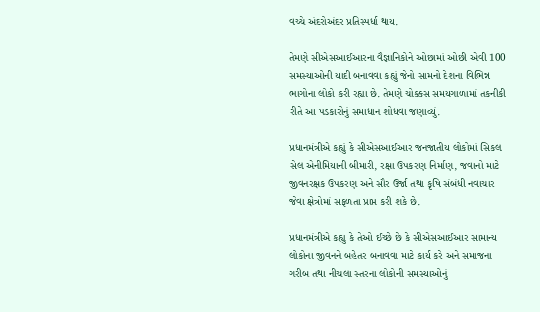વચ્ચે અંદરોઅંદર પ્રતિસ્પર્ધા થાય.

તેમણે સીએસઆઈઆરના વૈજ્ઞાનિકોને ઓછામાં ઓછી એવી 100 સમસ્યાઓની યાદી બનાવવા કહ્યું જેનો સામનો દેશના વિભિન્ન ભાગોના લોકો કરી રહ્યા છે. તેમણે ચોક્કસ સમયગાળામાં તકનીકી રીતે આ પડકારોનું સમાધાન શોધવા જણાવ્યું.

પ્રધાનમંત્રીએ કહ્યું કે સીએસઆઈઆર જનજાતીય લોકોમાં સિકલ સેલ એનીમિયાની બીમારી, રક્ષા ઉપકરણ નિર્માણ, જવાનો માટે જીવનરક્ષક ઉપકરણ અને સૌર ઉર્જા તથા કૃષિ સંબંધી નવાચાર જેવા ક્ષેત્રોમાં સફળતા પ્રાપ્ત કરી શકે છે.

પ્રધાનમંત્રીએ કહ્યુ કે તેઓ ઈચ્છે છે કે સીએસઆઈઆર સામાન્ય લોકોના જીવનને બહેતર બનાવવા માટે કાર્ય કરે અને સમાજના ગરીબ તથા નીચલા સ્તરના લોકોની સમસ્યાઓનું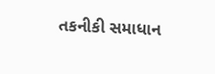તકનીકી સમાધાન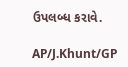ઉપલબ્ધ કરાવે.

AP/J.Khunt/GP